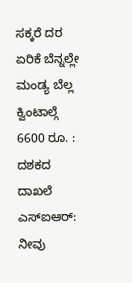ಸಕ್ಕರೆ ದರ ಏರಿಕೆ ಬೆನ್ನಲ್ಲೇ ಮಂಡ್ಯ ಬೆಲ್ಲ ಕ್ವಿಂಟಾಲ್ಗೆ 6600 ರೂ. : ದಶಕದ ದಾಖಲೆ
ಎಸ್ಐಆರ್: ನೀವು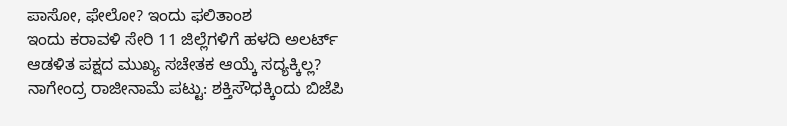ಪಾಸೋ, ಫೇಲೋ? ಇಂದು ಫಲಿತಾಂಶ
ಇಂದು ಕರಾವಳಿ ಸೇರಿ 11 ಜಿಲ್ಲೆಗಳಿಗೆ ಹಳದಿ ಅಲರ್ಟ್
ಆಡಳಿತ ಪಕ್ಷದ ಮುಖ್ಯ ಸಚೇತಕ ಆಯ್ಕೆ ಸದ್ಯಕ್ಕಿಲ್ಲ?
ನಾಗೇಂದ್ರ ರಾಜೀನಾಮೆ ಪಟ್ಟು: ಶಕ್ತಿಸೌಧಕ್ಕಿಂದು ಬಿಜೆಪಿ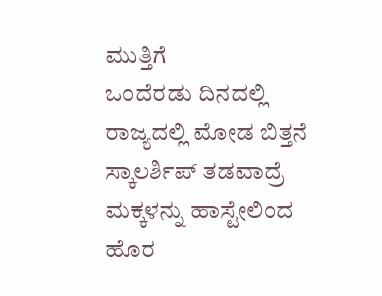ಮುತ್ತಿಗೆ
ಒಂದೆರಡು ದಿನದಲ್ಲಿ ರಾಜ್ಯದಲ್ಲಿ ಮೋಡ ಬಿತ್ತನೆ
ಸ್ಕಾಲರ್ಶಿಪ್ ತಡವಾದ್ರೆ ಮಕ್ಕಳನ್ನು ಹಾಸ್ಟೇಲಿಂದ ಹೊರ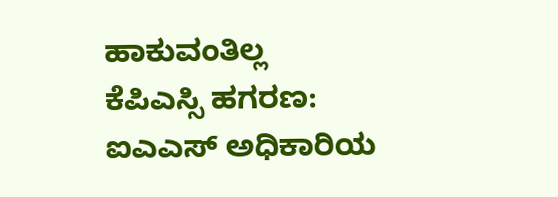ಹಾಕುವಂತಿಲ್ಲ
ಕೆಪಿಎಸ್ಸಿ ಹಗರಣ: ಐಎಎಸ್ ಅಧಿಕಾರಿಯ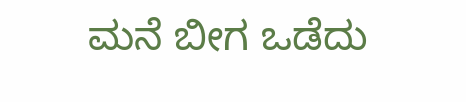ಮನೆ ಬೀಗ ಒಡೆದು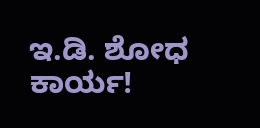ಇ.ಡಿ. ಶೋಧ ಕಾರ್ಯ!